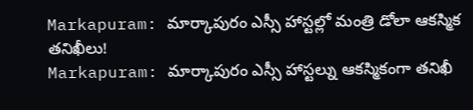Markapuram: మార్కాపురం ఎస్సీ హాస్టల్లో మంత్రి డోలా ఆకస్మిక తనిఖీలు!
Markapuram: మార్కాపురం ఎస్సీ హాస్టల్ను ఆకస్మికంగా తనిఖీ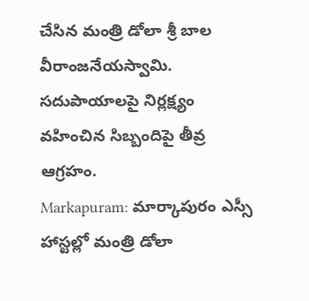చేసిన మంత్రి డోలా శ్రీ బాల వీరాంజనేయస్వామి. సదుపాయాలపై నిర్లక్ష్యం వహించిన సిబ్బందిపై తీవ్ర ఆగ్రహం.
Markapuram: మార్కాపురం ఎస్సీ హాస్టల్లో మంత్రి డోలా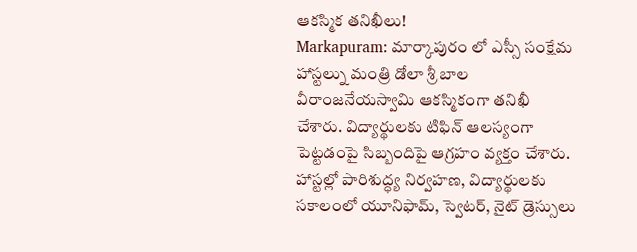ఆకస్మిక తనిఖీలు!
Markapuram: మార్కాపురం లో ఎస్సీ సంక్షేమ హాస్టల్ను మంత్రి డోలా శ్రీ బాల వీరాంజనేయస్వామి ఆకస్మికంగా తనిఖీ చేశారు. విద్యార్థులకు టిఫిన్ ఆలస్యంగా పెట్టడంపై సిబ్బందిపై ఆగ్రహం వ్యక్తం చేశారు.
హాస్టల్లో పారిశుద్ధ్య నిర్వహణ, విద్యార్థులకు సకాలంలో యూనిఫామ్, స్వెటర్, నైట్ డ్రెస్సులు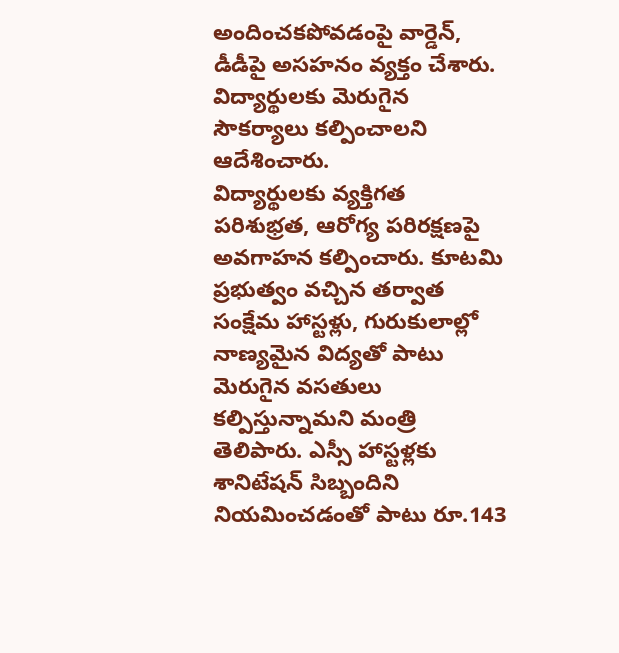అందించకపోవడంపై వార్డెన్, డీడీపై అసహనం వ్యక్తం చేశారు. విద్యార్థులకు మెరుగైన సౌకర్యాలు కల్పించాలని ఆదేశించారు.
విద్యార్థులకు వ్యక్తిగత పరిశుభ్రత, ఆరోగ్య పరిరక్షణపై అవగాహన కల్పించారు. కూటమి ప్రభుత్వం వచ్చిన తర్వాత సంక్షేమ హాస్టళ్లు, గురుకులాల్లో నాణ్యమైన విద్యతో పాటు మెరుగైన వసతులు కల్పిస్తున్నామని మంత్రి తెలిపారు. ఎస్సీ హాస్టళ్లకు శానిటేషన్ సిబ్బందిని నియమించడంతో పాటు రూ.143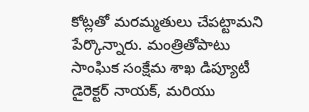కోట్లతో మరమ్మతులు చేపట్టామని పేర్కొన్నారు. మంత్రితోపాటు సాంఘిక సంక్షేమ శాఖ డిప్యూటీ డైరెక్టర్ నాయక్, మరియు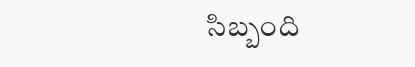సిబ్బంది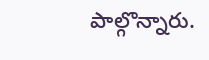పాల్గొన్నారు.